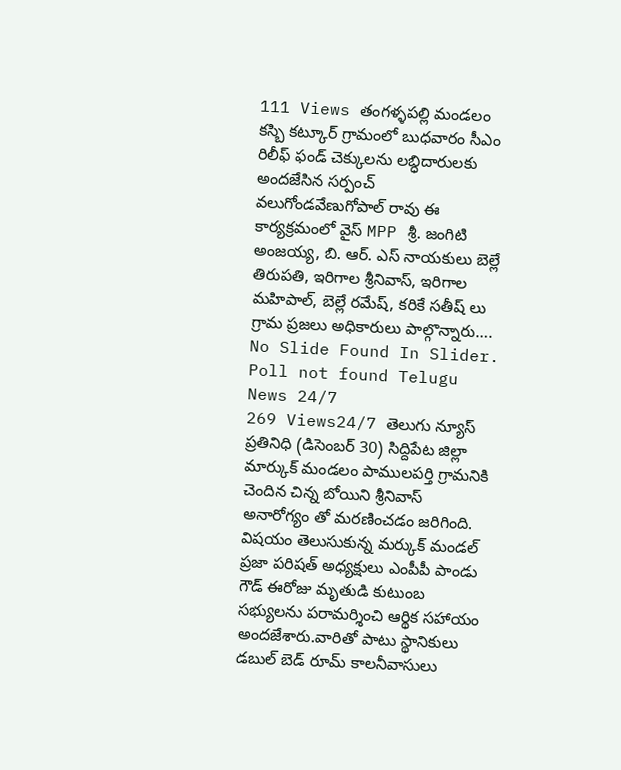111 Views తంగళ్ళపల్లి మండలం కస్బి కట్కూర్ గ్రామంలో బుధవారం సీఎం రిలీఫ్ ఫండ్ చెక్కులను లబ్ధిదారులకు అందజేసిన సర్పంచ్ వలుగోండవేణుగోపాల్ రావు ఈ కార్యక్రమంలో వైస్ MPP శ్రీ. జంగిటి అంజయ్య, బి. ఆర్. ఎస్ నాయకులు బెల్లే తిరుపతి, ఇరిగాల శ్రీనివాస్, ఇరిగాల మహిపాల్, బెల్లే రమేష్, కరికే సతీష్ లు గ్రామ ప్రజలు అధికారులు పాల్గొన్నారు…. No Slide Found In Slider. Poll not found Telugu News 24/7
269 Views24/7 తెలుగు న్యూస్ ప్రతినిధి (డిసెంబర్ 30) సిద్దిపేట జిల్లా మార్కుక్ మండలం పాములపర్తి గ్రామనికి చెందిన చిన్న బోయిని శ్రీనివాస్ అనారోగ్యం తో మరణించడం జరిగింది. విషయం తెలుసుకున్న మర్కుక్ మండల్ ప్రజా పరిషత్ అధ్యక్షులు ఎంపీపీ పాండు గౌడ్ ఈరోజు మృతుడి కుటుంబ సభ్యులను పరామర్శించి ఆర్థిక సహాయం అందజేశారు.వారితో పాటు స్థానికులు డబుల్ బెడ్ రూమ్ కాలనీవాసులు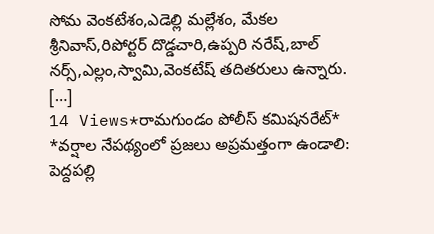సోమ వెంకటేశం,ఎడెల్లి మల్లేశం, మేకల శ్రీనివాస్,రిపోర్టర్ దొడ్డచారి,ఉప్పరి నరేష్,బాల్ నర్స్,ఎల్లం,స్వామి,వెంకటేష్ తదితరులు ఉన్నారు. […]
14 Views*రామగుండం పోలీస్ కమిషనరేట్* *వర్షాల నేపథ్యంలో ప్రజలు అప్రమత్తంగా ఉండాలి: పెద్దపల్లి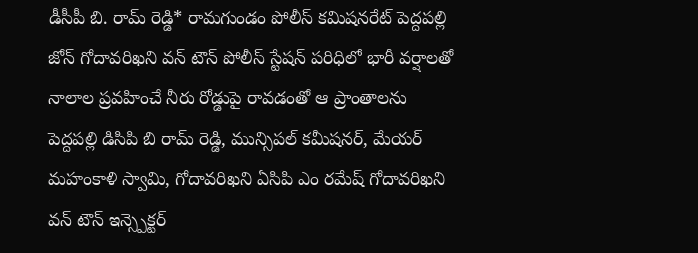డీసీపీ బి. రామ్ రెడ్డి* రామగుండం పోలీస్ కమిషనరేట్ పెద్దపల్లి జోన్ గోదావరిఖని వన్ టౌన్ పోలీస్ స్టేషన్ పరిధిలో భారీ వర్షాలతో నాలాల ప్రవహించే నీరు రోడ్డుపై రావడంతో ఆ ప్రాంతాలను పెద్దపల్లి డిసిపి బి రామ్ రెడ్డి, మున్సిపల్ కమీషనర్, మేయర్ మహంకాళి స్వామి, గోదావరిఖని ఏసిపి ఎం రమేష్ గోదావరిఖని వన్ టౌన్ ఇన్స్పెక్టర్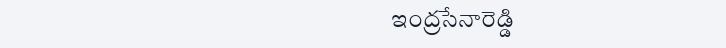ఇంద్రసేనారెడ్డి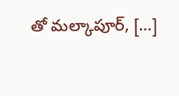తో మల్కాపూర్, […]